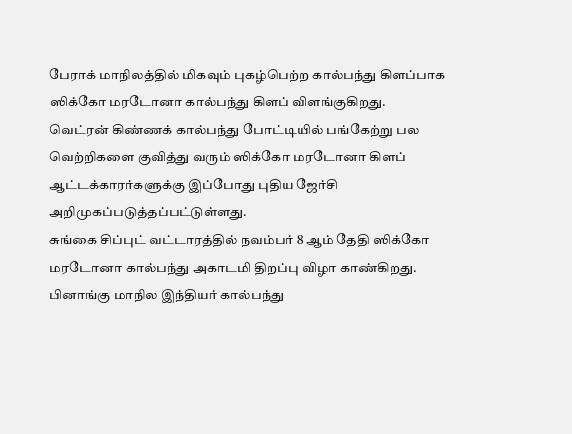பேராக் மாநிலத்தில் மிகவும் புகழ்பெற்ற கால்பந்து கிளப்பாக ஸிக்கோ மரடோனா கால்பந்து கிளப் விளங்குகிறது.
வெட்ரன் கிண்ணக் கால்பந்து போட்டியில் பங்கேற்று பல வெற்றிகளை குவித்து வரும் ஸிக்கோ மரடோனா கிளப் ஆட்டக்காரர்களுக்கு இப்போது புதிய ஜேர்சி அறிமுகப்படுத்தப்பட்டுள்ளது.
சுங்கை சிப்புட் வட்டாரத்தில் நவம்பர் 8 ஆம் தேதி ஸிக்கோ மரடோனா கால்பந்து அகாடமி திறப்பு விழா காண்கிறது.
பினாங்கு மாநில இந்தியர் கால்பந்து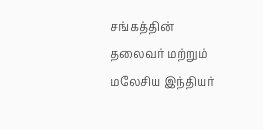சங்கத்தின் தலைவர் மற்றும் மலேசிய இந்தியர்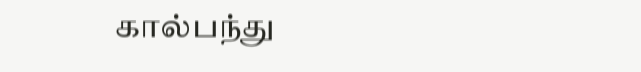கால்பந்து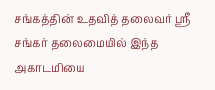சங்கத்தின் உதவித் தலைவர் ஸ்ரீ சங்கர் தலைமையில் இந்த அகாடமியை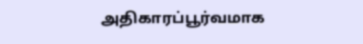அதிகாரப்பூர்வமாக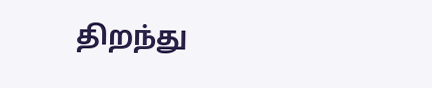திறந்து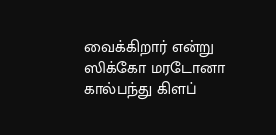வைக்கிறார் என்று ஸிக்கோ மரடோனா கால்பந்து கிளப்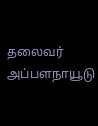தலைவர் அப்பளநாயூடு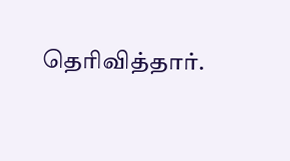தெரிவித்தார்.